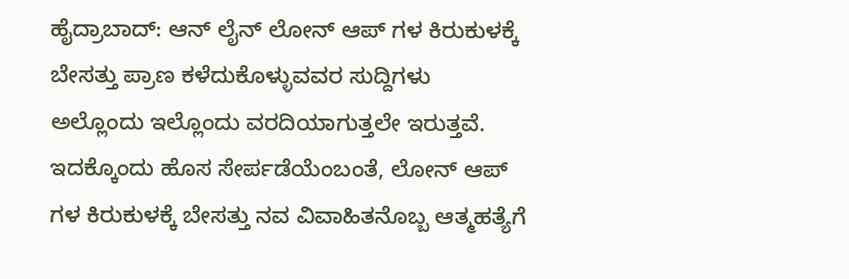ಹೈದ್ರಾಬಾದ್: ಆನ್ ಲೈನ್ ಲೋನ್ ಆಪ್ ಗಳ ಕಿರುಕುಳಕ್ಕೆ ಬೇಸತ್ತು ಪ್ರಾಣ ಕಳೆದುಕೊಳ್ಳುವವರ ಸುದ್ದಿಗಳು ಅಲ್ಲೊಂದು ಇಲ್ಲೊಂದು ವರದಿಯಾಗುತ್ತಲೇ ಇರುತ್ತವೆ. ಇದಕ್ಕೊಂದು ಹೊಸ ಸೇರ್ಪಡೆಯೆಂಬಂತೆ, ಲೋನ್ ಆಪ್ ಗಳ ಕಿರುಕುಳಕ್ಕೆ ಬೇಸತ್ತು ನವ ವಿವಾಹಿತನೊಬ್ಬ ಆತ್ಮಹತ್ಯೆಗೆ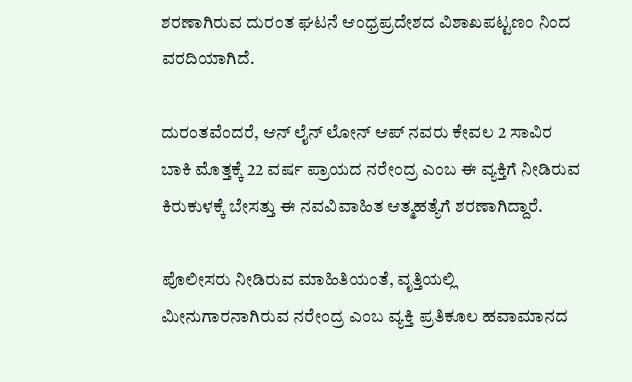ಶರಣಾಗಿರುವ ದುರಂತ ಘಟನೆ ಆಂಧ್ರಪ್ರದೇಶದ ವಿಶಾಖಪಟ್ಟಣಂ ನಿಂದ ವರದಿಯಾಗಿದೆ.

ದುರಂತವೆಂದರೆ, ಆನ್ ಲೈನ್ ಲೋನ್ ಆಪ್ ನವರು ಕೇವಲ 2 ಸಾವಿರ ಬಾಕಿ ಮೊತ್ತಕ್ಕೆ 22 ವರ್ಷ ಪ್ರಾಯದ ನರೇಂದ್ರ ಎಂಬ ಈ ವ್ಯಕ್ತಿಗೆ ನೀಡಿರುವ ಕಿರುಕುಳಕ್ಕೆ ಬೇಸತ್ತು ಈ ನವವಿವಾಹಿತ ಆತ್ಮಹತ್ಯೆಗೆ ಶರಣಾಗಿದ್ದಾರೆ.

ಪೊಲೀಸರು ನೀಡಿರುವ ಮಾಹಿತಿಯಂತೆ, ವೃತ್ತಿಯಲ್ಲಿ ಮೀನುಗಾರನಾಗಿರುವ ನರೇಂದ್ರ ಎಂಬ ವ್ಯಕ್ತಿ ಪ್ರತಿಕೂಲ ಹವಾಮಾನದ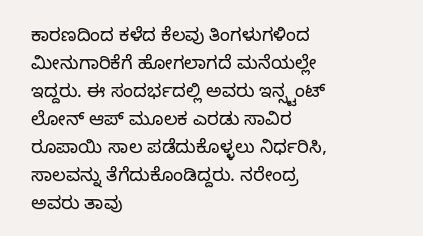ಕಾರಣದಿಂದ ಕಳೆದ ಕೆಲವು ತಿಂಗಳುಗಳಿಂದ ಮೀನುಗಾರಿಕೆಗೆ ಹೋಗಲಾಗದೆ ಮನೆಯಲ್ಲೇ ಇದ್ದರು. ಈ ಸಂದರ್ಭದಲ್ಲಿ ಅವರು ಇನ್ಸ್ಟಂಟ್ ಲೋನ್ ಆಪ್ ಮೂಲಕ ಎರಡು ಸಾವಿರ ರೂಪಾಯಿ ಸಾಲ ಪಡೆದುಕೊಳ್ಳಲು ನಿರ್ಧರಿಸಿ, ಸಾಲವನ್ನು ತೆಗೆದುಕೊಂಡಿದ್ದರು. ನರೇಂದ್ರ ಅವರು ತಾವು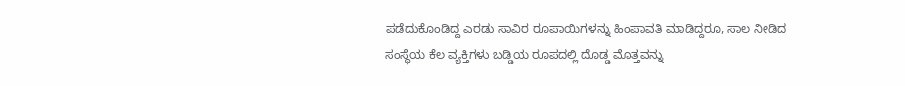ಪಡೆದುಕೊಂಡಿದ್ದ ಎರಡು ಸಾವಿರ ರೂಪಾಯಿಗಳನ್ನು ಹಿಂಪಾವತಿ ಮಾಡಿದ್ದರೂ, ಸಾಲ ನೀಡಿದ ಸಂಸ್ಥೆಯ ಕೆಲ ವ್ಯಕ್ತಿಗಳು ಬಡ್ಡಿಯ ರೂಪದಲ್ಲಿ ದೊಡ್ಡ ಮೊತ್ತವನ್ನು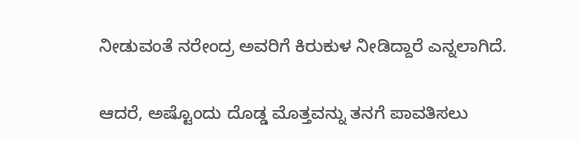ನೀಡುವಂತೆ ನರೇಂದ್ರ ಅವರಿಗೆ ಕಿರುಕುಳ ನೀಡಿದ್ದಾರೆ ಎನ್ನಲಾಗಿದೆ.

ಆದರೆ, ಅಷ್ಟೊಂದು ದೊಡ್ಡ ಮೊತ್ತವನ್ನು ತನಗೆ ಪಾವತಿಸಲು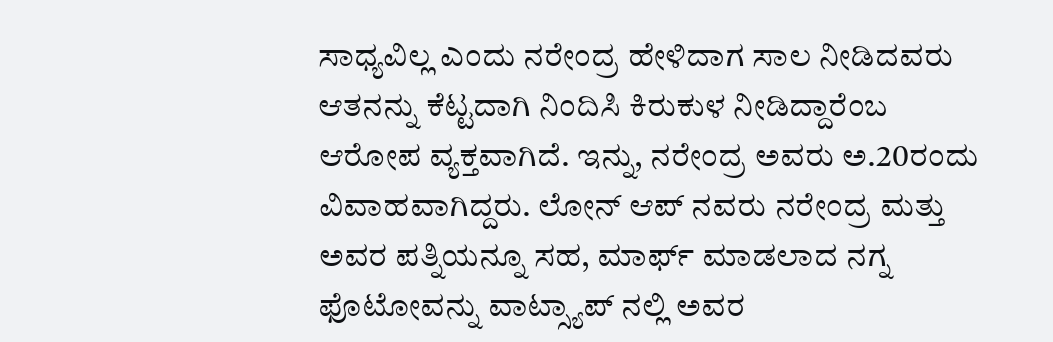ಸಾಧ್ಯವಿಲ್ಲ ಎಂದು ನರೇಂದ್ರ ಹೇಳಿದಾಗ ಸಾಲ ನೀಡಿದವರು ಆತನನ್ನು ಕೆಟ್ಟದಾಗಿ ನಿಂದಿಸಿ ಕಿರುಕುಳ ನೀಡಿದ್ದಾರೆಂಬ ಆರೋಪ ವ್ಯಕ್ತವಾಗಿದೆ. ಇನ್ನು, ನರೇಂದ್ರ ಅವರು ಅ.20ರಂದು ವಿವಾಹವಾಗಿದ್ದರು. ಲೋನ್ ಆಪ್ ನವರು ನರೇಂದ್ರ ಮತ್ತು ಅವರ ಪತ್ನಿಯನ್ನೂ ಸಹ, ಮಾರ್ಫ್ ಮಾಡಲಾದ ನಗ್ನ ಫೊಟೋವನ್ನು ವಾಟ್ಸ್ಯಾಪ್ ನಲ್ಲಿ ಅವರ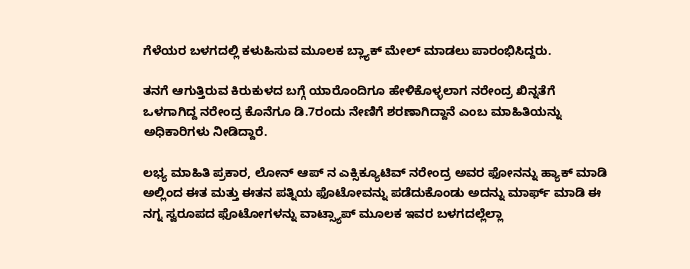ಗೆಳೆಯರ ಬಳಗದಲ್ಲಿ ಕಳುಹಿಸುವ ಮೂಲಕ ಬ್ಲ್ಯಾಕ್ ಮೇಲ್ ಮಾಡಲು ಪಾರಂಭಿಸಿದ್ದರು.

ತನಗೆ ಆಗುತ್ತಿರುವ ಕಿರುಕುಳದ ಬಗ್ಗೆ ಯಾರೊಂದಿಗೂ ಹೇಳಿಕೊಳ್ಳಲಾಗ ನರೇಂದ್ರ ಖಿನ್ನತೆಗೆ ಒಳಗಾಗಿದ್ದ ನರೇಂದ್ರ ಕೊನೆಗೂ ಡಿ.7ರಂದು ನೇಣಿಗೆ ಶರಣಾಗಿದ್ದಾನೆ ಎಂಬ ಮಾಹಿತಿಯನ್ನು ಅಧಿಕಾರಿಗಳು ನೀಡಿದ್ದಾರೆ.

ಲಭ್ಯ ಮಾಹಿತಿ ಪ್ರಕಾರ, ಲೋನ್ ಆಪ್ ನ ಎಕ್ಸಿಕ್ಯೂಟಿವ್ ನರೇಂದ್ರ ಅವರ ಫೋನನ್ನು ಹ್ಯಾಕ್ ಮಾಡಿ ಅಲ್ಲಿಂದ ಈತ ಮತ್ತು ಈತನ ಪತ್ನಿಯ ಫೊಟೋವನ್ನು ಪಡೆದುಕೊಂಡು ಅದನ್ನು ಮಾರ್ಫ್ ಮಾಡಿ ಈ ನಗ್ನ ಸ್ವರೂಪದ ಫೊಟೋಗಳನ್ನು ವಾಟ್ಸ್ಯಾಪ್ ಮೂಲಕ ಇವರ ಬಳಗದಲ್ಲೆಲ್ಲಾ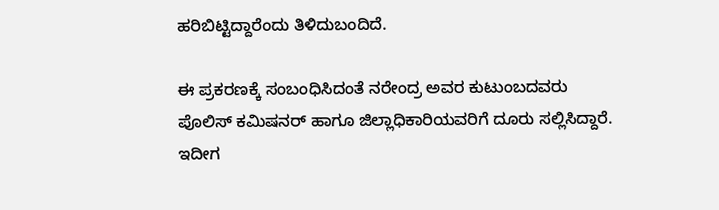ಹರಿಬಿಟ್ಟಿದ್ದಾರೆಂದು ತಿಳಿದುಬಂದಿದೆ.

ಈ ಪ್ರಕರಣಕ್ಕೆ ಸಂಬಂಧಿಸಿದಂತೆ ನರೇಂದ್ರ ಅವರ ಕುಟುಂಬದವರು ಪೊಲಿಸ್ ಕಮಿಷನರ್ ಹಾಗೂ ಜಿಲ್ಲಾಧಿಕಾರಿಯವರಿಗೆ ದೂರು ಸಲ್ಲಿಸಿದ್ದಾರೆ. ಇದೀಗ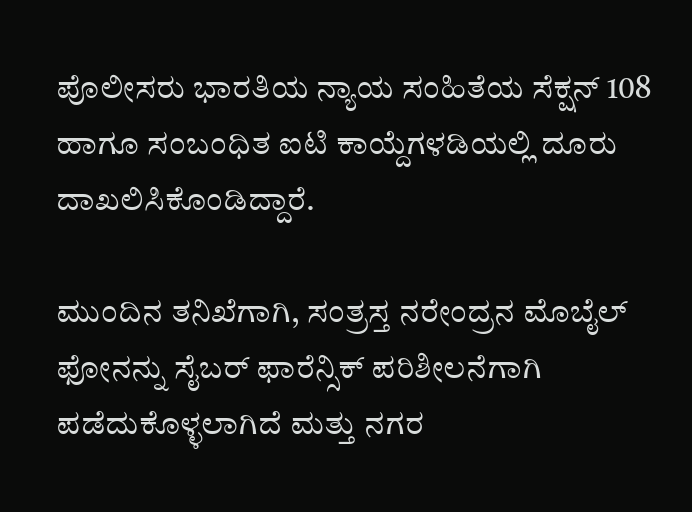ಪೊಲೀಸರು ಭಾರತಿಯ ನ್ಯಾಯ ಸಂಹಿತೆಯ ಸೆಕ್ಷನ್ 108 ಹಾಗೂ ಸಂಬಂಧಿತ ಐಟಿ ಕಾಯ್ದೆಗಳಡಿಯಲ್ಲಿ ದೂರು ದಾಖಲಿಸಿಕೊಂಡಿದ್ದಾರೆ.

ಮುಂದಿನ ತನಿಖೆಗಾಗಿ, ಸಂತ್ರಸ್ತ ನರೇಂದ್ರನ ಮೊಬೈಲ್ ಫೋನನ್ನು ಸೈಬರ್ ಫಾರೆನ್ಸಿಕ್ ಪರಿಶೀಲನೆಗಾಗಿ ಪಡೆದುಕೊಳ್ಳಲಾಗಿದೆ ಮತ್ತು ನಗರ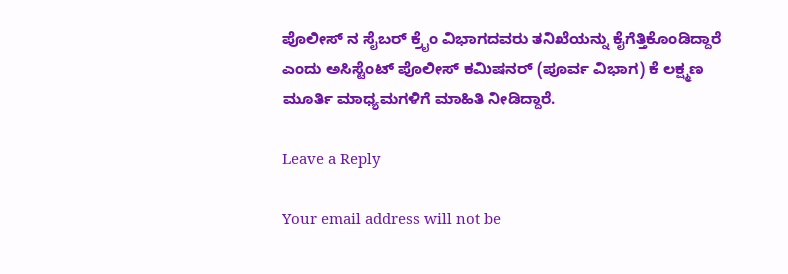ಪೊಲೀಸ್ ನ ಸೈಬರ್ ಕ್ರೈಂ ವಿಭಾಗದವರು ತನಿಖೆಯನ್ನು ಕೈಗೆತ್ತಿಕೊಂಡಿದ್ದಾರೆ ಎಂದು ಅಸಿಸ್ಟೆಂಟ್ ಪೊಲೀಸ್ ಕಮಿಷನರ್ (ಪೂರ್ವ ವಿಭಾಗ) ಕೆ ಲಕ್ಷ್ಮಣ ಮೂರ್ತಿ ಮಾಧ್ಯಮಗಳಿಗೆ ಮಾಹಿತಿ ನೀಡಿದ್ದಾರೆ.

Leave a Reply

Your email address will not be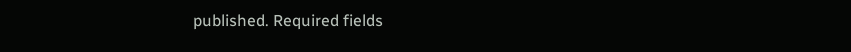published. Required fields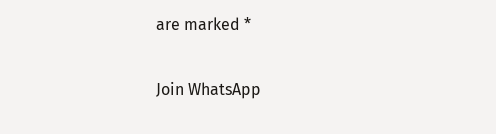are marked *

Join WhatsApp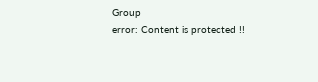Group
error: Content is protected !!